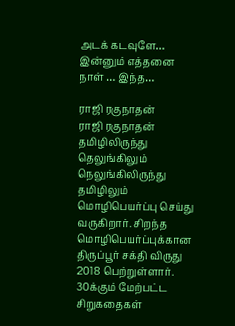அடக் கடவுளே… இன்னும் எத்தனை நாள் … இந்த…

ராஜி ரகுநாதன்
ராஜி ரகுநாதன்
தமிழிலிருந்து தெலுங்கிலும் நெலுங்கிலிருந்து தமிழிலும் மொழிபெயர்ப்பு செய்து வருகிறார். சிறந்த மொழிபெயர்ப்புக்கான திருப்பூர் சக்தி விருது 2018 பெற்றுள்ளார். 30க்கும் மேற்பட்ட சிறுகதைகள்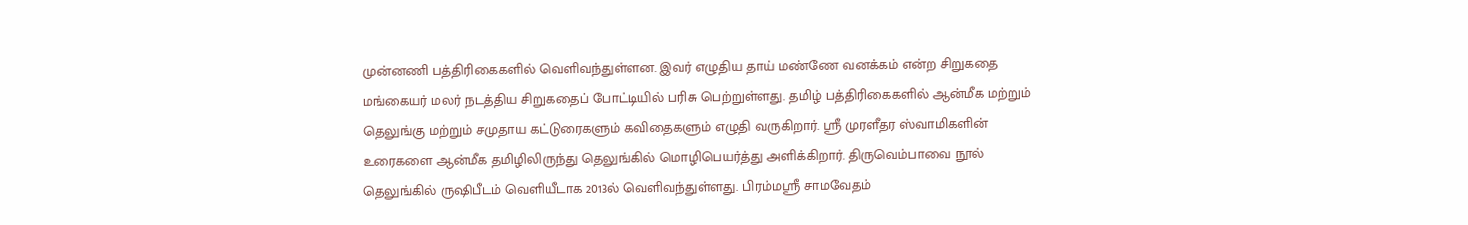முன்னணி பத்திரிகைகளில் வெளிவந்துள்ளன. இவர் எழுதிய தாய் மண்ணே வனக்கம் என்ற சிறுகதை மங்கையர் மலர் நடத்திய சிறுகதைப் போட்டியில் பரிசு பெற்றுள்ளது. தமிழ் பத்திரிகைகளில் ஆன்மீக மற்றும் தெலுங்கு மற்றும் சமுதாய கட்டுரைகளும் கவிதைகளும் எழுதி வருகிறார். ஸ்ரீ முரளீதர ஸ்வாமிகளின் உரைகளை ஆன்மீக தமிழிலிருந்து தெலுங்கில் மொழிபெயர்த்து அளிக்கிறார். திருவெம்பாவை நூல் தெலுங்கில் ருஷிபீடம் வெளியீடாக 2013ல் வெளிவந்துள்ளது. பிரம்மஸ்ரீ சாமவேதம்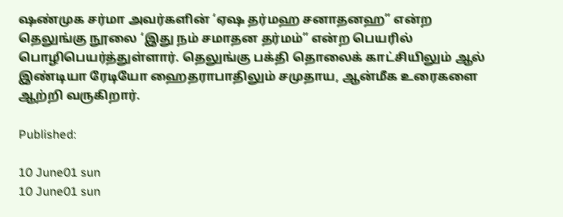ஷண்முக சர்மா அவர்களின் ‘ஏஷ தர்மஹ சனாதனஹ” என்ற தெலுங்கு நூலை ‘இது நம் சமாதன தர்மம்” என்ற பெயரில் பொழிபெயர்த்துள்ளார். தெலுங்கு பக்தி தொலைக் காட்சியிலும் ஆல் இண்டியா ரேடியோ ஹைதராபாதிலும் சமுதாய, ஆன்மீக உரைகளை ஆற்றி வருகிறார்.

Published:

10 June01 sun
10 June01 sun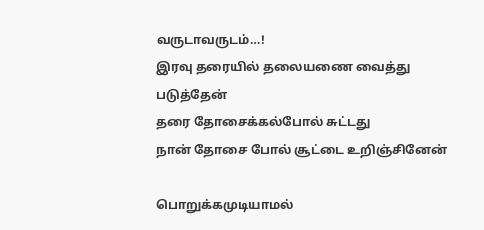வருடாவருடம்…!
இரவு தரையில் தலையணை வைத்து படுத்தேன்
தரை தோசைக்கல்போல் சுட்டது
நான் தோசை போல் சூட்டை உறிஞ்சினேன்

பொறுக்கமுடியாமல்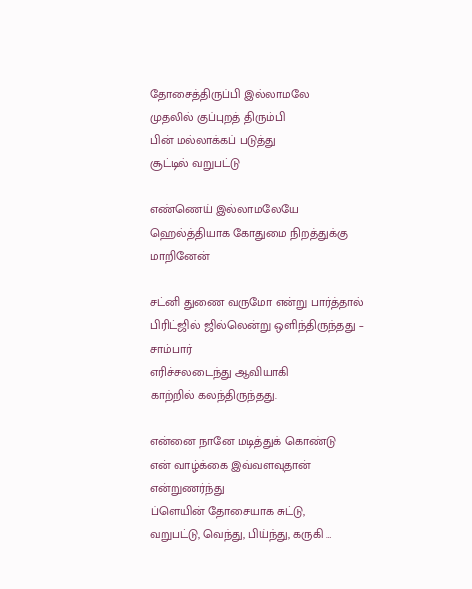தோசைத்திருப்பி இல்லாமலே
முதலில் குப்புறத் திரும்பி
பின் மல்லாக்கப் படுத்து
சூட்டில் வறுபட்டு

எண்ணெய் இல்லாமலேயே
ஹெல்த்தியாக கோதுமை நிறத்துக்கு மாறினேன்

சட்னி துணை வருமோ என்று பார்த்தால்
பிரிட்ஜில் ஜில்லென்று ஒளிந்திருந்தது – சாம்பார்
எரிச்சலடைந்து ஆவியாகி
காற்றில் கலந்திருந்தது.

என்னை நானே மடித்துக் கொண்டு
என் வாழ்க்கை இவ்வளவுதான் என்றுணர்ந்து
ப்ளெயின் தோசையாக சுட்டு,
வறுபட்டு, வெந்து, பிய்ந்து, கருகி …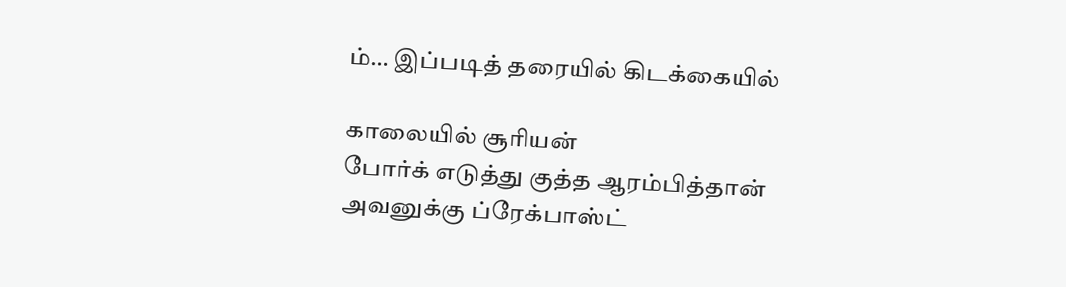ம்… இப்படித் தரையில் கிடக்கையில்

காலையில் சூரியன்
போர்க் எடுத்து குத்த ஆரம்பித்தான்
அவனுக்கு ப்ரேக்பாஸ்ட்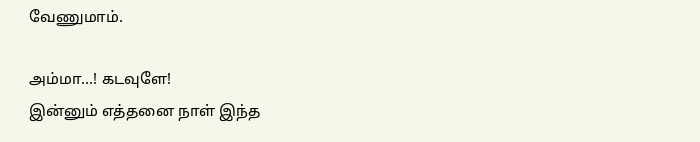வேணுமாம்.

அம்மா…! கடவுளே!
இன்னும் எத்தனை நாள் இந்த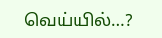வெய்யில்…?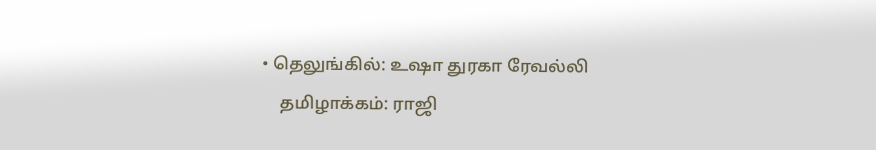• தெலுங்கில்: உஷா துரகா ரேவல்லி
    தமிழாக்கம்: ராஜி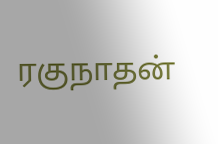ரகுநாதன்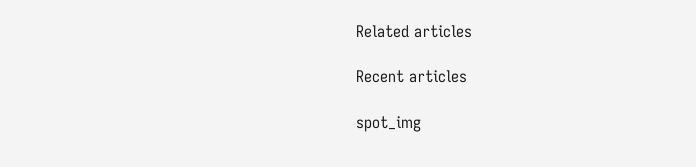Related articles

Recent articles

spot_img